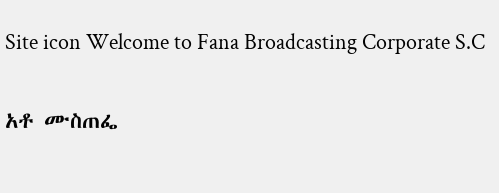Site icon Welcome to Fana Broadcasting Corporate S.C

አቶ ሙስጠፌ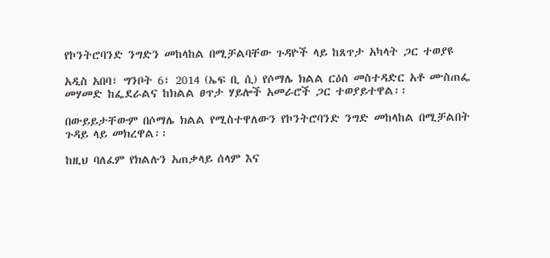የኮንትሮባንድ ንግድን መከላከል በሚቻልባቸው ጉዳዮች ላይ ከጸጥታ አካላት ጋር ተወያዩ

አዲስ አበባ፣ ግንቦት 6፣ 2014 (ኤፍ ቢ ሲ) የሶማሌ ክልል ርዕሰ መስተዳድር አቶ ሙስጠፌ መሃመድ ከፌደራልና ከክልል ፀጥታ ሃይሎች አመራሮች ጋር ተወያይተዋል፡፡

በውይይታቸውም በሶማሌ ክልል የሚስተዋለውን የኮንትሮባንድ ንግድ መከላከል በሚቻልበት ጉዳይ ላይ መክረዋል፡፡

ከዚህ ባለፈም የክልሉን አጠቃላይ ሰላም እና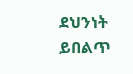ደህንነት ይበልጥ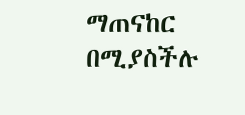ማጠናከር በሚያስችሉ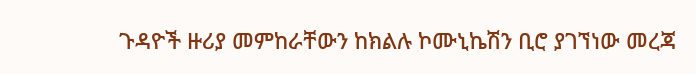ጉዳዮች ዙሪያ መምከራቸውን ከክልሉ ኮሙኒኬሽን ቢሮ ያገኘነው መረጃ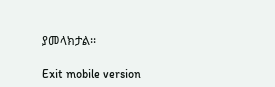ያመላክታል፡፡

Exit mobile version